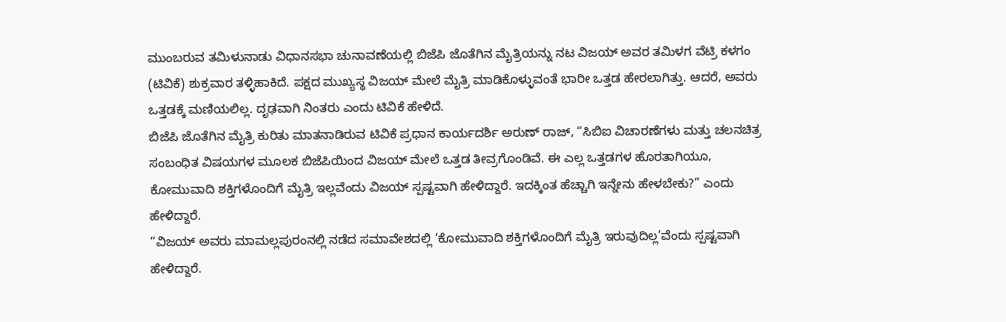ಮುಂಬರುವ ತಮಿಳುನಾಡು ವಿಧಾನಸಭಾ ಚುನಾವಣೆಯಲ್ಲಿ ಬಿಜೆಪಿ ಜೊತೆಗಿನ ಮೈತ್ರಿಯನ್ನು ನಟ ವಿಜಯ್ ಅವರ ತಮಿಳಗ ವೆಟ್ರಿ ಕಳಗಂ (ಟಿವಿಕೆ) ಶುಕ್ರವಾರ ತಳ್ಳಿಹಾಕಿದೆ. ಪಕ್ಷದ ಮುಖ್ಯಸ್ಥ ವಿಜಯ್ ಮೇಲೆ ಮೈತ್ರಿ ಮಾಡಿಕೊಳ್ಳುವಂತೆ ಭಾರೀ ಒತ್ತಡ ಹೇರಲಾಗಿತ್ತು. ಆದರೆ, ಅವರು ಒತ್ತಡಕ್ಕೆ ಮಣಿಯಲಿಲ್ಲ. ದೃಢವಾಗಿ ನಿಂತರು ಎಂದು ಟಿವಿಕೆ ಹೇಳಿದೆ.
ಬಿಜೆಪಿ ಜೊತೆಗಿನ ಮೈತ್ರಿ ಕುರಿತು ಮಾತನಾಡಿರುವ ಟಿವಿಕೆ ಪ್ರಧಾನ ಕಾರ್ಯದರ್ಶಿ ಅರುಣ್ ರಾಜ್, “ಸಿಬಿಐ ವಿಚಾರಣೆಗಳು ಮತ್ತು ಚಲನಚಿತ್ರ ಸಂಬಂಧಿತ ವಿಷಯಗಳ ಮೂಲಕ ಬಿಜೆಪಿಯಿಂದ ವಿಜಯ್ ಮೇಲೆ ಒತ್ತಡ ತೀವ್ರಗೊಂಡಿವೆ. ಈ ಎಲ್ಲ ಒತ್ತಡಗಳ ಹೊರತಾಗಿಯೂ, ಕೋಮುವಾದಿ ಶಕ್ತಿಗಳೊಂದಿಗೆ ಮೈತ್ರಿ ಇಲ್ಲವೆಂದು ವಿಜಯ್ ಸ್ಪಷ್ಟವಾಗಿ ಹೇಳಿದ್ದಾರೆ. ಇದಕ್ಕಿಂತ ಹೆಚ್ಚಾಗಿ ಇನ್ನೇನು ಹೇಳಬೇಕು?” ಎಂದು ಹೇಳಿದ್ದಾರೆ.
“ವಿಜಯ್ ಅವರು ಮಾಮಲ್ಲಪುರಂನಲ್ಲಿ ನಡೆದ ಸಮಾವೇಶದಲ್ಲಿ ‘ಕೋಮುವಾದಿ ಶಕ್ತಿಗಳೊಂದಿಗೆ ಮೈತ್ರಿ ಇರುವುದಿಲ್ಲ’ವೆಂದು ಸ್ಪಷ್ಟವಾಗಿ ಹೇಳಿದ್ದಾರೆ.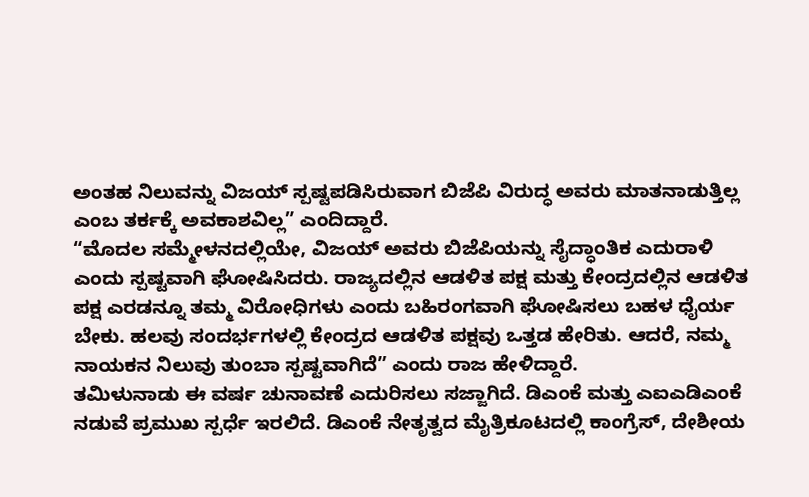ಅಂತಹ ನಿಲುವನ್ನು ವಿಜಯ್ ಸ್ಪಷ್ಟಪಡಿಸಿರುವಾಗ ಬಿಜೆಪಿ ವಿರುದ್ಧ ಅವರು ಮಾತನಾಡುತ್ತಿಲ್ಲ ಎಂಬ ತರ್ಕಕ್ಕೆ ಅವಕಾಶವಿಲ್ಲ” ಎಂದಿದ್ದಾರೆ.
“ಮೊದಲ ಸಮ್ಮೇಳನದಲ್ಲಿಯೇ, ವಿಜಯ್ ಅವರು ಬಿಜೆಪಿಯನ್ನು ಸೈದ್ಧಾಂತಿಕ ಎದುರಾಳಿ ಎಂದು ಸ್ಪಷ್ಟವಾಗಿ ಘೋಷಿಸಿದರು. ರಾಜ್ಯದಲ್ಲಿನ ಆಡಳಿತ ಪಕ್ಷ ಮತ್ತು ಕೇಂದ್ರದಲ್ಲಿನ ಆಡಳಿತ ಪಕ್ಷ ಎರಡನ್ನೂ ತಮ್ಮ ವಿರೋಧಿಗಳು ಎಂದು ಬಹಿರಂಗವಾಗಿ ಘೋಷಿಸಲು ಬಹಳ ಧೈರ್ಯ ಬೇಕು. ಹಲವು ಸಂದರ್ಭಗಳಲ್ಲಿ ಕೇಂದ್ರದ ಆಡಳಿತ ಪಕ್ಷವು ಒತ್ತಡ ಹೇರಿತು. ಆದರೆ, ನಮ್ಮ ನಾಯಕನ ನಿಲುವು ತುಂಬಾ ಸ್ಪಷ್ಟವಾಗಿದೆ” ಎಂದು ರಾಜ ಹೇಳಿದ್ದಾರೆ.
ತಮಿಳುನಾಡು ಈ ವರ್ಷ ಚುನಾವಣೆ ಎದುರಿಸಲು ಸಜ್ಜಾಗಿದೆ. ಡಿಎಂಕೆ ಮತ್ತು ಎಐಎಡಿಎಂಕೆ ನಡುವೆ ಪ್ರಮುಖ ಸ್ಪರ್ಧೆ ಇರಲಿದೆ. ಡಿಎಂಕೆ ನೇತೃತ್ವದ ಮೈತ್ರಿಕೂಟದಲ್ಲಿ ಕಾಂಗ್ರೆಸ್, ದೇಶೀಯ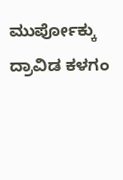ಮುರ್ಪೋಕ್ಕು ದ್ರಾವಿಡ ಕಳಗಂ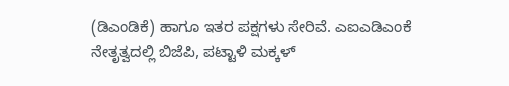(ಡಿಎಂಡಿಕೆ) ಹಾಗೂ ಇತರ ಪಕ್ಷಗಳು ಸೇರಿವೆ. ಎಐಎಡಿಎಂಕೆ ನೇತೃತ್ವದಲ್ಲಿ ಬಿಜೆಪಿ, ಪಟ್ಟಾಳಿ ಮಕ್ಕಳ್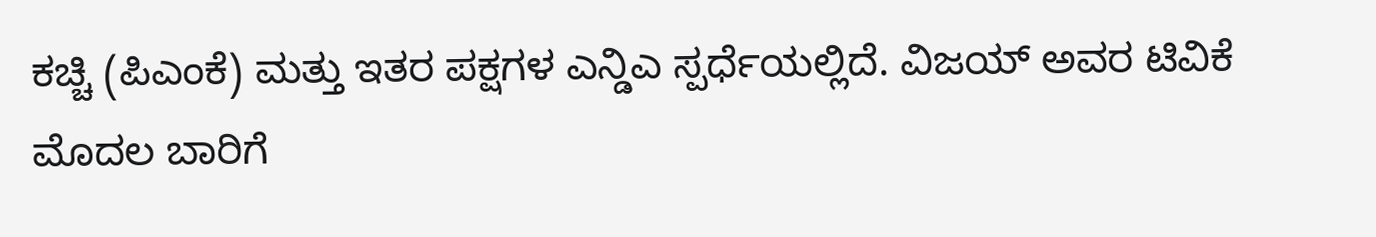ಕಚ್ಚಿ (ಪಿಎಂಕೆ) ಮತ್ತು ಇತರ ಪಕ್ಷಗಳ ಎನ್ಡಿಎ ಸ್ಪರ್ಧೆಯಲ್ಲಿದೆ. ವಿಜಯ್ ಅವರ ಟಿವಿಕೆ ಮೊದಲ ಬಾರಿಗೆ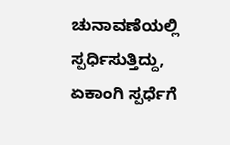ಚುನಾವಣೆಯಲ್ಲಿ ಸ್ಪರ್ಧಿಸುತ್ತಿದ್ದು, ಏಕಾಂಗಿ ಸ್ಪರ್ಧೆಗೆ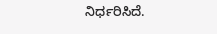ನಿರ್ಧರಿಸಿದೆ.